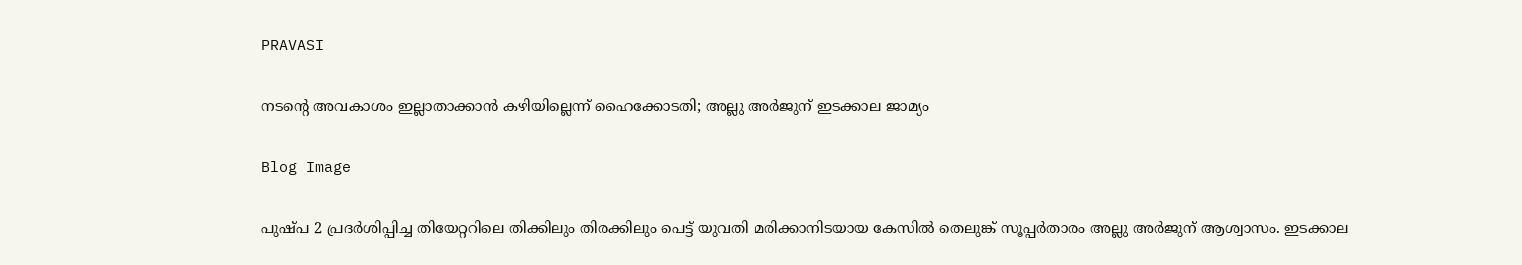PRAVASI

നടന്റെ അവകാശം ഇല്ലാതാക്കാന്‍ കഴിയില്ലെന്ന് ഹൈക്കോടതി; അല്ലു അർജുന് ഇടക്കാല ജാമ്യം

Blog Image

പുഷ്പ 2 പ്രദര്‍ശിപ്പിച്ച തിയേറ്ററിലെ തിക്കിലും തിരക്കിലും പെട്ട് യുവതി മരിക്കാനിടയായ കേസില്‍ തെലുങ്ക് സൂപ്പർതാരം അല്ലു അർജുന് ആശ്വാസം. ഇടക്കാല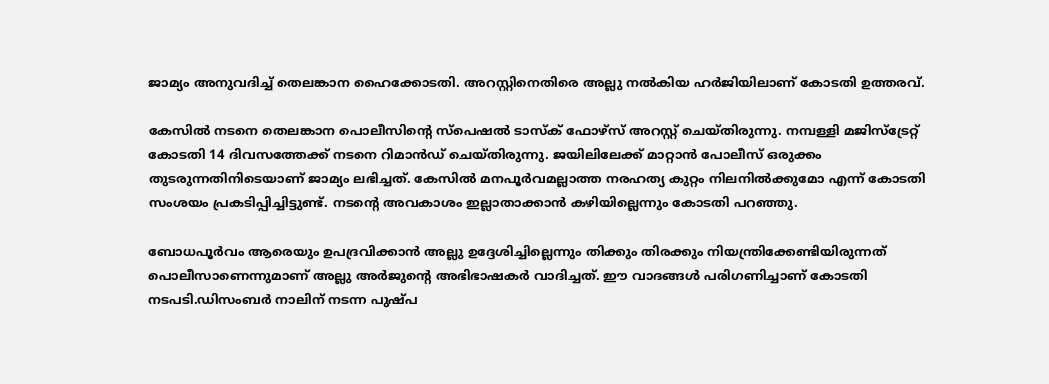ജാമ്യം അനുവദിച്ച് തെലങ്കാന ഹൈക്കോടതി. അറസ്റ്റിനെതിരെ അല്ലു നൽകിയ ഹര്‍ജിയിലാണ് കോടതി ഉത്തരവ്.

കേസില്‍ നടനെ തെലങ്കാന പൊലീസിന്റെ സ്പെഷൽ ടാസ്ക് ഫോഴ്സ് അറസ്റ്റ് ചെയ്തിരുന്നു. നമ്പള്ളി മജിസ്ട്രേറ്റ് കോടതി 14 ദിവസത്തേക്ക് നടനെ റിമാൻഡ് ചെയ്തിരുന്നു. ജയിലിലേക്ക് മാറ്റാന്‍ പോലീസ് ഒരുക്കം തുടരുന്നതിനിടെയാണ് ജാമ്യം ലഭിച്ചത്. കേസില്‍ മനപൂര്‍വമല്ലാത്ത നരഹത്യ കുറ്റം നിലനില്‍ക്കുമോ എന്ന് കോടതി സംശയം പ്രകടിപ്പിച്ചിട്ടുണ്ട്. നടന്റെ അവകാശം ഇല്ലാതാക്കാന്‍ കഴിയില്ലെന്നും കോടതി പറഞ്ഞു.

ബോധപൂർവം ആരെയും ഉപദ്രവിക്കാൻ അല്ലു ഉദ്ദേശിച്ചില്ലെന്നും തിക്കും തിരക്കും നിയന്ത്രിക്കേണ്ടിയിരുന്നത് പൊലീസാണെന്നുമാണ് അല്ലു അർജുന്റെ അഭിഭാഷകർ വാദിച്ചത്. ഈ വാദങ്ങള്‍ പരിഗണിച്ചാണ് കോടതി നടപടി.ഡിസംബർ നാലിന് നടന്ന പുഷ്പ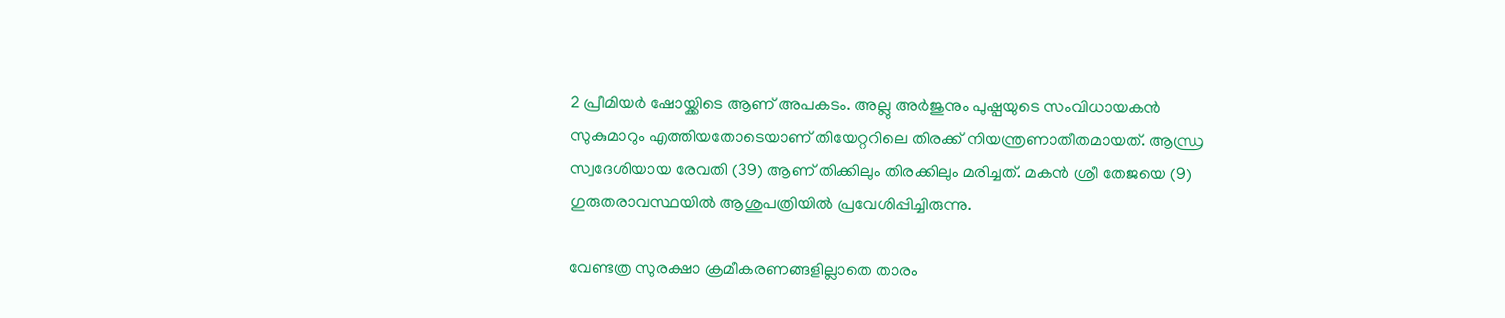2 പ്രീമിയർ ഷോയ്ക്കിടെ ആണ് അപകടം. അല്ലു അർജുനും പുഷ്പയുടെ സംവിധായകൻ സുകുമാറും എത്തിയതോടെയാണ് തിയേറ്ററിലെ തിരക്ക് നിയന്ത്രണാതീതമായത്. ആന്ധ്ര സ്വദേശിയായ രേവതി (39) ആണ് തിക്കിലും തിരക്കിലും മരിച്ചത്. മകൻ ശ്രീ തേജയെ (9) ഗുരുതരാവസ്ഥയിൽ ആശുപത്രിയിൽ പ്രവേശിപ്പിച്ചിരുന്നു.

വേണ്ടത്ര സുരക്ഷാ ക്രമീകരണങ്ങളില്ലാതെ താരം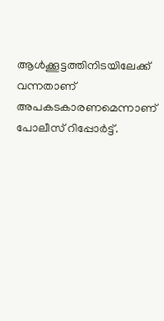ആൾക്കൂട്ടത്തിനിടയിലേക്ക് വന്നതാണ് അപകടകാരണമെന്നാണ് പോലീസ് റിപ്പോർ‌ട്ട്.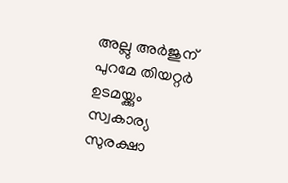അല്ലു അർജുന് പുറമേ തിയറ്റർ ഉടമയ്ക്കും സ്വകാര്യ സുരക്ഷാ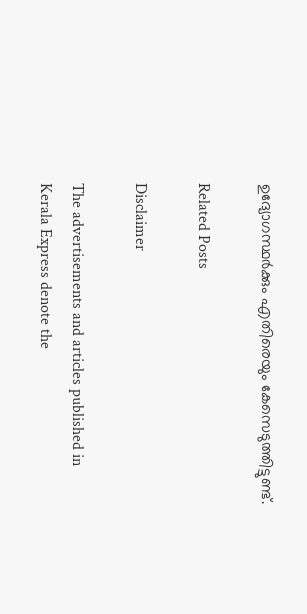ഉദ്യോഗസ്ഥർക്കും എതിരെയും കേസെടുത്തിട്ടുണ്ട്.

Related Posts

Disclaimer

The advertisements and articles published in Kerala Express denote the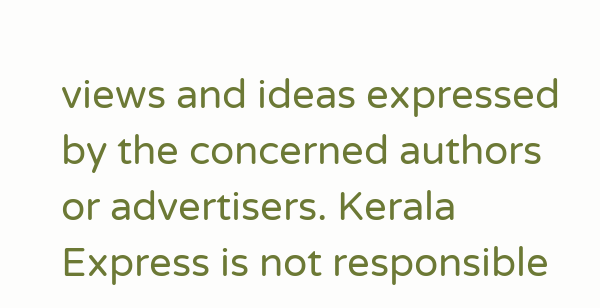views and ideas expressed by the concerned authors or advertisers. Kerala Express is not responsible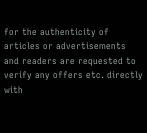for the authenticity of articles or advertisements and readers are requested to verify any offers etc. directly with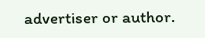advertiser or author.